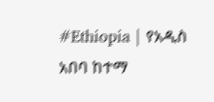#Ethiopia | የአዲስ አበባ ከተማ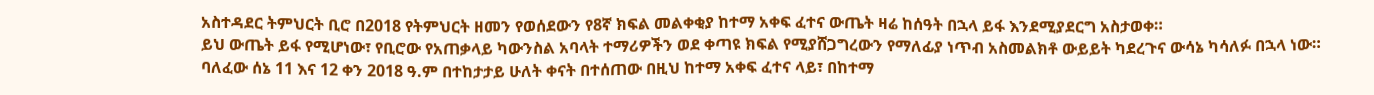አስተዳደር ትምህርት ቢሮ በ2018 የትምህርት ዘመን የወሰደውን የ8ኛ ክፍል መልቀቂያ ከተማ አቀፍ ፈተና ውጤት ዛሬ ከሰዓት በኋላ ይፋ እንደሚያደርግ አስታወቀ።
ይህ ውጤት ይፋ የሚሆነው፣ የቢሮው የአጠቃላይ ካውንስል አባላት ተማሪዎችን ወደ ቀጣዩ ክፍል የሚያሸጋግረውን የማለፊያ ነጥብ አስመልክቶ ውይይት ካደረጉና ውሳኔ ካሳለፉ በኋላ ነው።
ባለፈው ሰኔ 11 እና 12 ቀን 2018 ዓ.ም በተከታታይ ሁለት ቀናት በተሰጠው በዚህ ከተማ አቀፍ ፈተና ላይ፣ በከተማ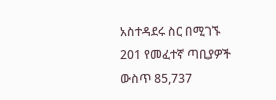አስተዳደሩ ስር በሚገኙ 201 የመፈተኛ ጣቢያዎች ውስጥ 85,737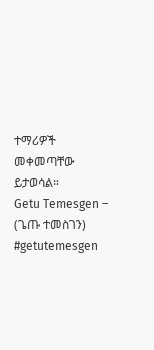ተማሪዎች መቀመጣቸው ይታወሳል።
Getu Temesgen – (ጌጡ ተመስገን)
#getutemesgen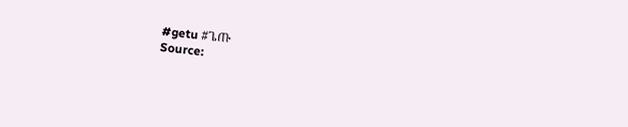#getu #ጌጡ
Source: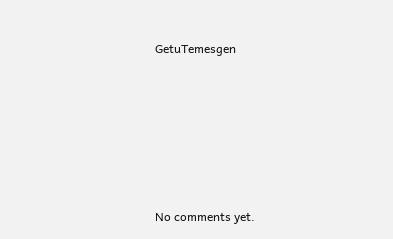GetuTemesgen









No comments yet.